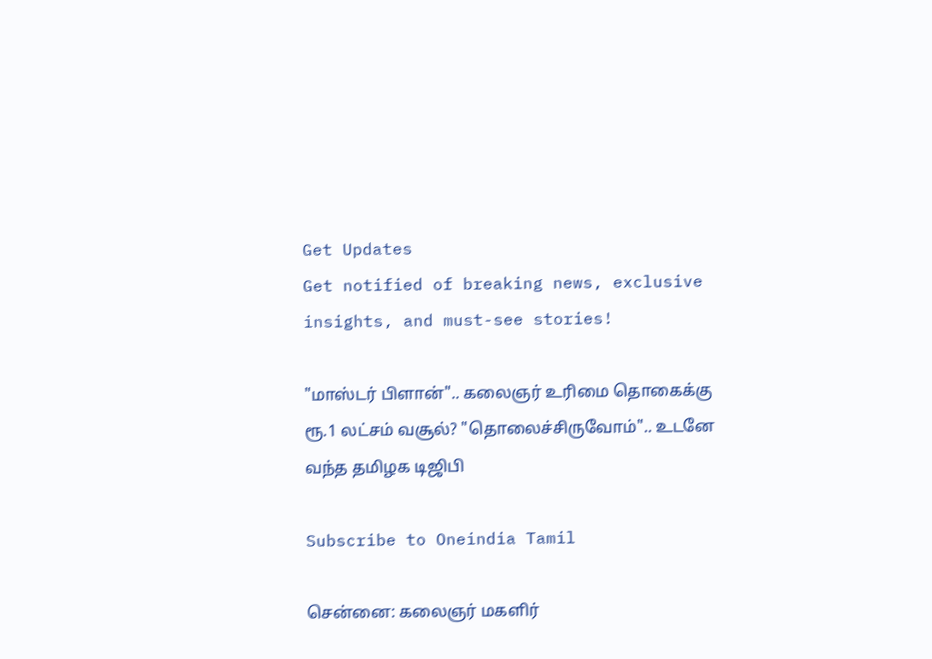Get Updates
Get notified of breaking news, exclusive insights, and must-see stories!

"மாஸ்டர் பிளான்".. கலைஞர் உரிமை தொகைக்கு ரூ.1 லட்சம் வசூல்? "தொலைச்சிருவோம்".. உடனே வந்த தமிழக டிஜிபி

Subscribe to Oneindia Tamil

சென்னை: கலைஞர் மகளிர்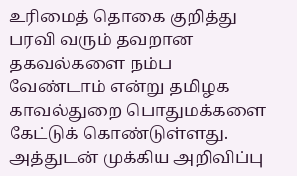உரிமைத் தொகை குறித்து பரவி வரும் தவறான தகவல்களை நம்ப வேண்டாம் என்று தமிழக காவல்துறை பொதுமக்களை கேட்டுக் கொண்டுள்ளது. அத்துடன் முக்கிய அறிவிப்பு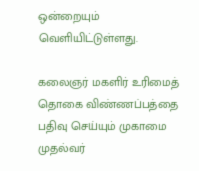ஒன்றையும் வெளியிட்டுள்ளது.

கலைஞர் மகளிர் உரிமைத் தொகை விண்ணப்பத்தை பதிவு செய்யும் முகாமை முதல்வர்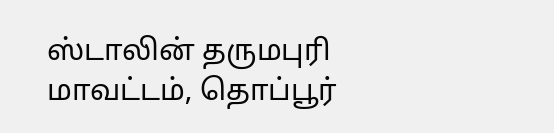ஸ்டாலின் தருமபுரி மாவட்டம், தொப்பூர்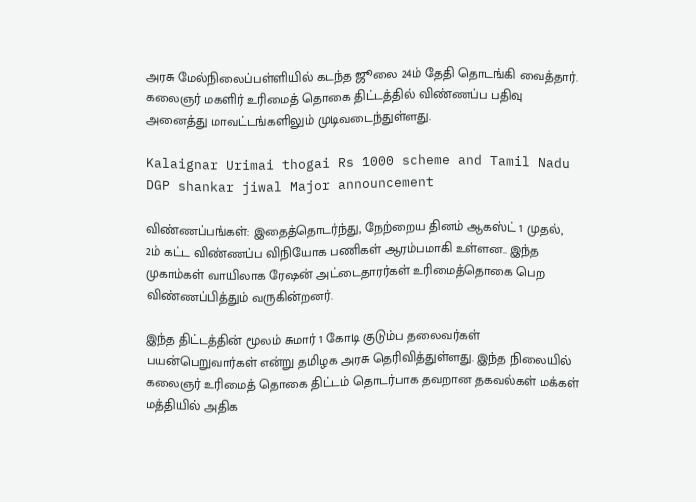அரசு மேல்நிலைப்பள்ளியில் கடந்த ஜூலை 24ம் தேதி தொடங்கி வைத்தார். கலைஞர் மகளிர் உரிமைத் தொகை திட்டத்தில் விண்ணப்ப பதிவு அனைத்து மாவட்டங்களிலும் முடிவடைந்துள்ளது.

Kalaignar Urimai thogai Rs 1000 scheme and Tamil Nadu DGP shankar jiwal Major announcement

விண்ணப்பங்கள்: இதைத்தொடர்ந்து, நேற்றைய தினம் ஆகஸ்ட் 1 முதல், 2ம் கட்ட விண்ணப்ப விநியோக பணிகள் ஆரம்பமாகி உள்ளன.. இந்த முகாம்கள் வாயிலாக ரேஷன் அட்டைதாரர்கள் உரிமைத்தொகை பெற விண்ணப்பித்தும் வருகின்றனர்.

இந்த திட்டத்தின் மூலம் சுமார் 1 கோடி குடும்ப தலைவர்கள் பயன்பெறுவார்கள் என்று தமிழக அரசு தெரிவித்துள்ளது. இந்த நிலையில் கலைஞர் உரிமைத் தொகை திட்டம் தொடர்பாக தவறான தகவல்கள் மக்கள் மத்தியில் அதிக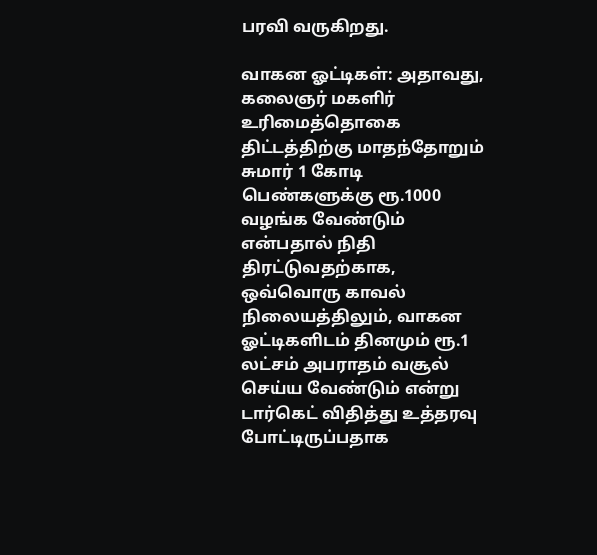பரவி வருகிறது.

வாகன ஓட்டிகள்: அதாவது, கலைஞர் மகளிர் உரிமைத்தொகை திட்டத்திற்கு மாதந்தோறும் சுமார் 1 கோடி பெண்களுக்கு ரூ.1000 வழங்க வேண்டும் என்பதால் நிதி திரட்டுவதற்காக, ஒவ்வொரு காவல் நிலையத்திலும், வாகன ஓட்டிகளிடம் தினமும் ரூ.1 லட்சம் அபராதம் வசூல் செய்ய வேண்டும் என்று டார்கெட் விதித்து உத்தரவு போட்டிருப்பதாக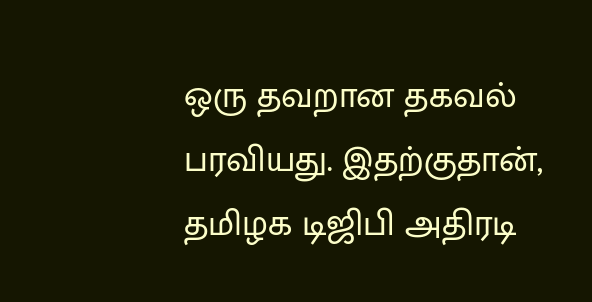ஒரு தவறான தகவல் பரவியது. இதற்குதான், தமிழக டிஜிபி அதிரடி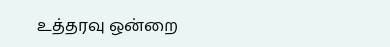உத்தரவு ஒன்றை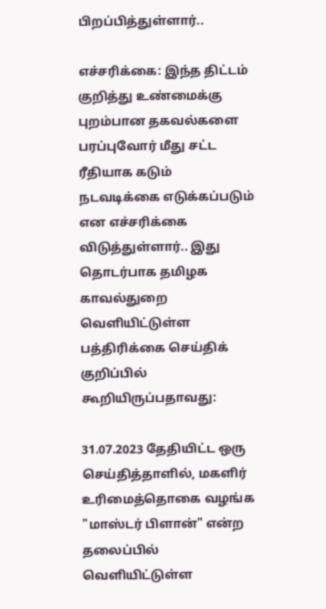பிறப்பித்துள்ளார்..

எச்சரிக்கை: இந்த திட்டம் குறித்து உண்மைக்கு புறம்பான தகவல்களை பரப்புவோர் மீது சட்ட ரீதியாக கடும் நடவடிக்கை எடுக்கப்படும் என எச்சரிக்கை விடுத்துள்ளார்.. இது தொடர்பாக தமிழக காவல்துறை வெளியிட்டுள்ள பத்திரிக்கை செய்திக் குறிப்பில் கூறியிருப்பதாவது:

31.07.2023 தேதியிட்ட ஒரு செய்தித்தாளில், மகளிர் உரிமைத்தொகை வழங்க "மாஸ்டர் பிளான்" என்ற தலைப்பில் வெளியிட்டுள்ள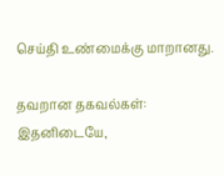செய்தி உண்மைக்கு மாறானது.

தவறான தகவல்கள்: இதனிடையே,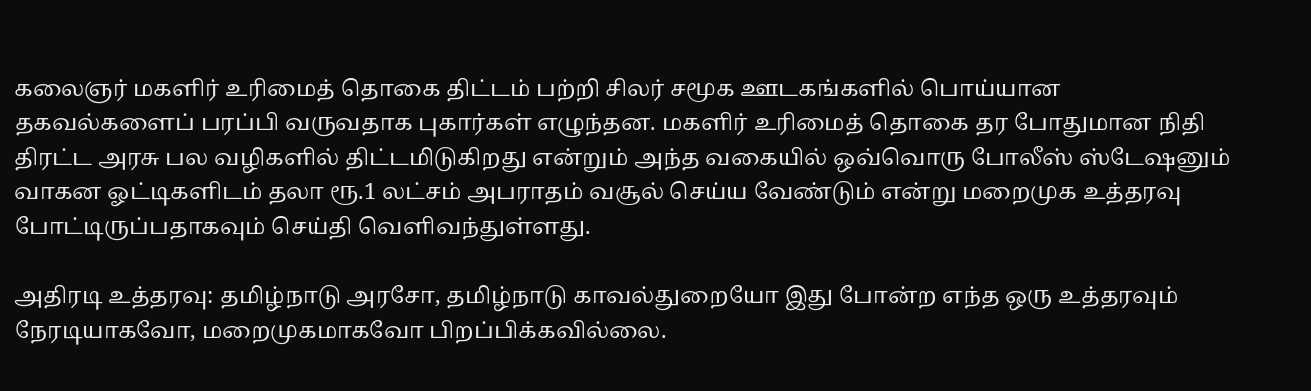கலைஞர் மகளிர் உரிமைத் தொகை திட்டம் பற்றி சிலர் சமூக ஊடகங்களில் பொய்யான தகவல்களைப் பரப்பி வருவதாக புகார்கள் எழுந்தன. மகளிர் உரிமைத் தொகை தர போதுமான நிதி திரட்ட அரசு பல வழிகளில் திட்டமிடுகிறது என்றும் அந்த வகையில் ஒவ்வொரு போலீஸ் ஸ்டேஷனும் வாகன ஓட்டிகளிடம் தலா ரூ.1 லட்சம் அபராதம் வசூல் செய்ய வேண்டும் என்று மறைமுக உத்தரவு போட்டிருப்பதாகவும் செய்தி வெளிவந்துள்ளது.

அதிரடி உத்தரவு: தமிழ்நாடு அரசோ, தமிழ்நாடு காவல்துறையோ இது போன்ற எந்த ஒரு உத்தரவும் நேரடியாகவோ, மறைமுகமாகவோ பிறப்பிக்கவில்லை.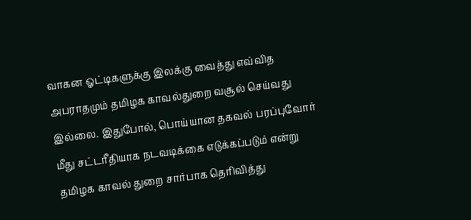வாகன ஓட்டிகளுக்கு இலக்கு வைத்து எவ்வித அபராதமும் தமிழக காவல்துறை வசூல் செய்வது இல்லை. இதுபோல், பொய்யான தகவல் பரப்புவோர் மீது சட்டரீதியாக நடவடிக்கை எடுக்கப்படும் என்று தமிழக காவல் துறை சார்பாக தெரிவித்து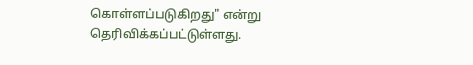கொள்ளப்படுகிறது" என்று தெரிவிக்கப்பட்டுள்ளது.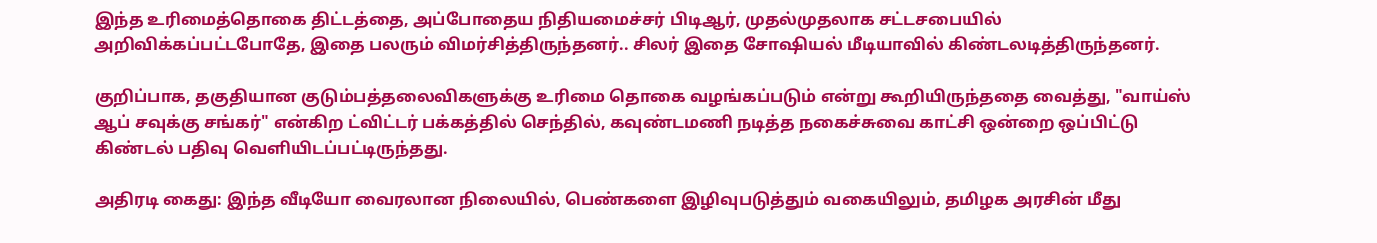இந்த உரிமைத்தொகை திட்டத்தை, அப்போதைய நிதியமைச்சர் பிடிஆர், முதல்முதலாக சட்டசபையில் அறிவிக்கப்பட்டபோதே, இதை பலரும் விமர்சித்திருந்தனர்.. சிலர் இதை சோஷியல் மீடியாவில் கிண்டலடித்திருந்தனர்.

குறிப்பாக, தகுதியான குடும்பத்தலைவிகளுக்கு உரிமை தொகை வழங்கப்படும் என்று கூறியிருந்ததை வைத்து, "வாய்ஸ் ஆப் சவுக்கு சங்கர்" என்கிற ட்விட்டர் பக்கத்தில் செந்தில், கவுண்டமணி நடித்த நகைச்சுவை காட்சி ஒன்றை ஒப்பிட்டு கிண்டல் பதிவு வெளியிடப்பட்டிருந்தது.

அதிரடி கைது: இந்த வீடியோ வைரலான நிலையில், பெண்களை இழிவுபடுத்தும் வகையிலும், தமிழக அரசின் மீது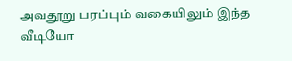அவதூறு பரப்பும் வகையிலும் இந்த வீடியோ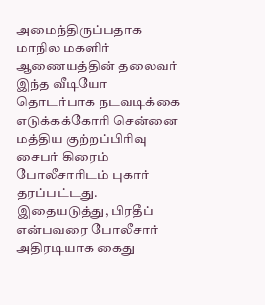அமைந்திருப்பதாக மாநில மகளிர் ஆணையத்தின் தலைவர் இந்த வீடியோ தொடர்பாக நடவடிக்கை எடுக்கக்கோரி சென்னை மத்திய குற்றப்பிரிவு சைபர் கிரைம் போலீசாரிடம் புகார் தரப்பட்டது. இதையடுத்து, பிரதீப் என்பவரை போலீசார் அதிரடியாக கைது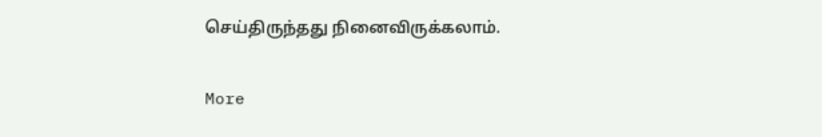செய்திருந்தது நினைவிருக்கலாம்.

More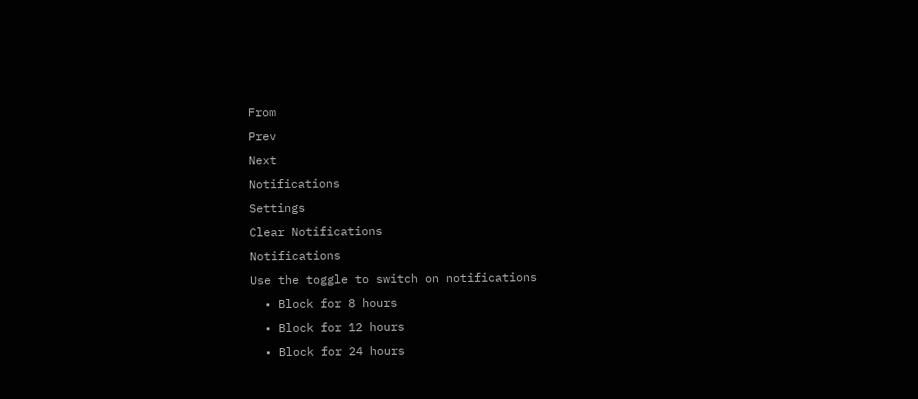From
Prev
Next
Notifications
Settings
Clear Notifications
Notifications
Use the toggle to switch on notifications
  • Block for 8 hours
  • Block for 12 hours
  • Block for 24 hours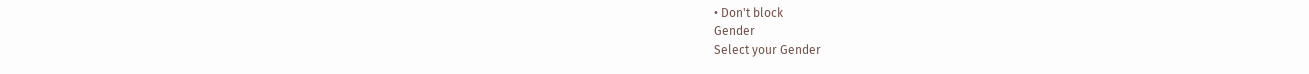• Don't block
Gender
Select your Gender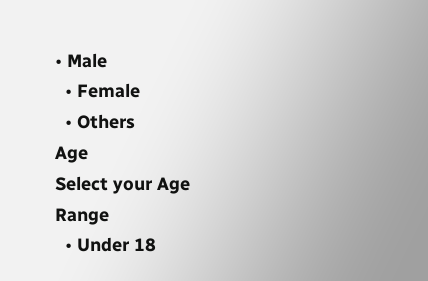• Male
  • Female
  • Others
Age
Select your Age Range
  • Under 18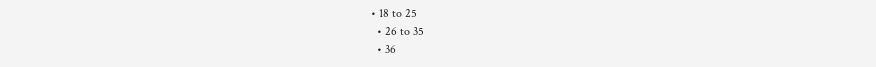• 18 to 25
  • 26 to 35
  • 36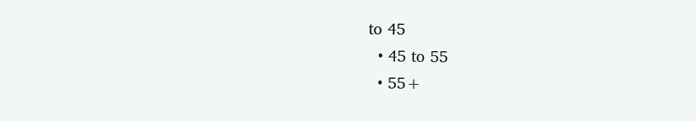to 45
  • 45 to 55
  • 55+